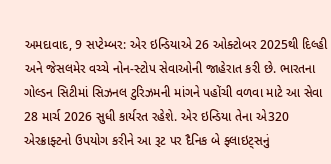અમદાવાદ, 9 સપ્ટેમ્બર: એર ઇન્ડિયાએ 26 ઓક્ટોબર 2025થી દિલ્હી અને જેસલમેર વચ્ચે નોન-સ્ટોપ સેવાઓની જાહેરાત કરી છે. ભારતના ગોલ્ડન સિટીમાં સિઝનલ ટુરિઝમની માંગને પહોંચી વળવા માટે આ સેવા 28 માર્ચ 2026 સુધી કાર્યરત રહેશે. એર ઇન્ડિયા તેના એ320 એરક્રાફ્ટનો ઉપયોગ કરીને આ રૂટ પર દૈનિક બે ફ્લાઇટ્સનું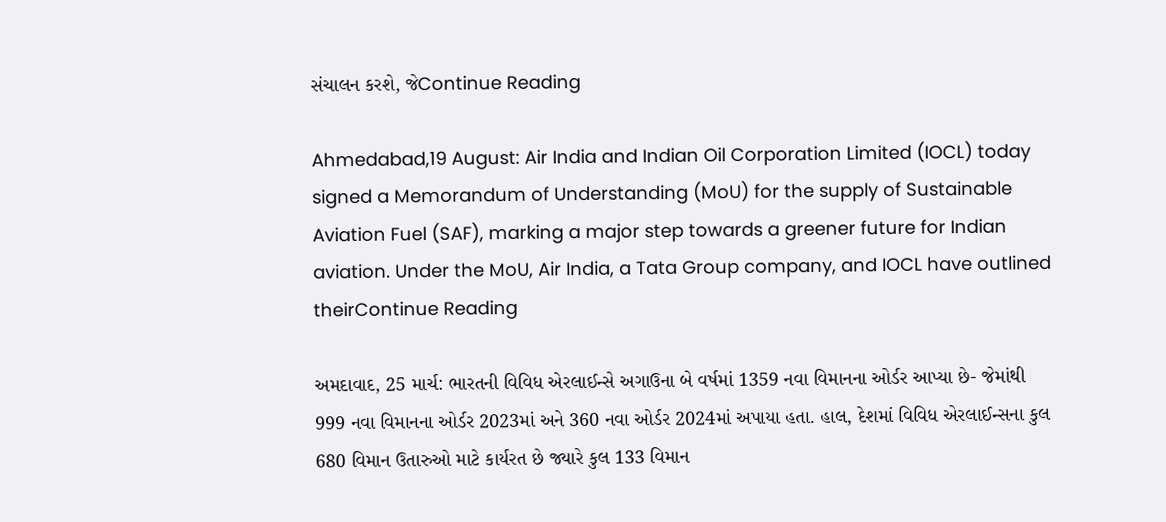સંચાલન કરશે, જેContinue Reading

Ahmedabad,19 August: Air India and Indian Oil Corporation Limited (IOCL) today signed a Memorandum of Understanding (MoU) for the supply of Sustainable Aviation Fuel (SAF), marking a major step towards a greener future for Indian aviation. Under the MoU, Air India, a Tata Group company, and IOCL have outlined theirContinue Reading

અમદાવાદ, 25 માર્ચ: ભારતની વિવિધ એરલાઈન્સે અગાઉના બે વર્ષમાં 1359 નવા વિમાનના ઓર્ડર આપ્યા છે- જેમાંથી 999 નવા વિમાનના ઓર્ડર 2023માં અને 360 નવા ઓર્ડર 2024માં અપાયા હતા. હાલ, દેશમાં વિવિધ એરલાઈન્સના કુલ 680 વિમાન ઉતારુઓ માટે કાર્યરત છે જ્યારે કુલ 133 વિમાન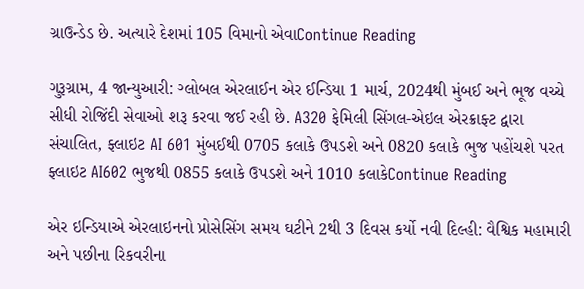ગ્રાઉન્ડેડ છે. અત્યારે દેશમાં 105 વિમાનો એવાContinue Reading

ગુરૂગ્રામ, 4 જાન્યુઆરી: ગ્લોબલ એરલાઈન એર ઈન્ડિયા 1 માર્ચ, 2024થી મુંબઈ અને ભૂજ વચ્ચે સીધી રોજિંદી સેવાઓ શરૂ કરવા જઈ રહી છે. A320 ફેમિલી સિંગલ-એઇલ એરક્રાફ્ટ દ્વારા સંચાલિત, ફ્લાઇટ AI 601 મુંબઈથી 0705 કલાકે ઉપડશે અને 0820 કલાકે ભુજ પહોંચશે પરત ફ્લાઇટ AI602 ભુજથી 0855 કલાકે ઉપડશે અને 1010 કલાકેContinue Reading

એર ઇન્ડિયાએ એરલાઇનનો પ્રોસેસિંગ સમય ઘટીને 2થી 3 દિવસ કર્યો નવી દિલ્હી: વૈશ્વિક મહામારી અને પછીના રિકવરીના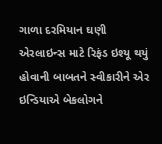ગાળા દરમિયાન ઘણી એરલાઇન્સ માટે રિફંડ ઇશ્યૂ થયું હોવાની બાબતને સ્વીકારીને એર ઇન્ડિયાએ બેકલોગને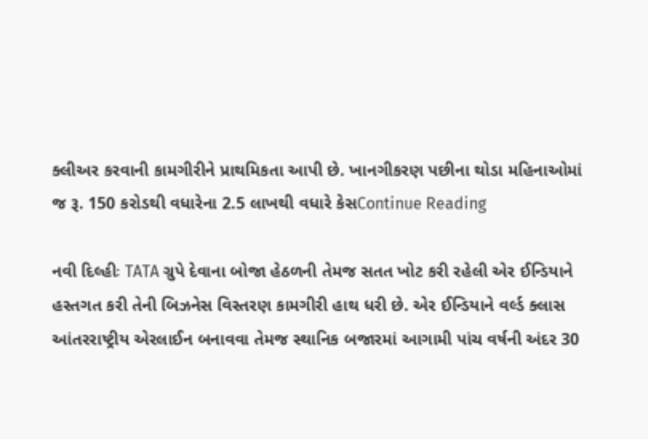ક્લીઅર કરવાની કામગીરીને પ્રાથમિકતા આપી છે. ખાનગીકરણ પછીના થોડા મહિનાઓમાં જ રૂ. 150 કરોડથી વધારેના 2.5 લાખથી વધારે કેસContinue Reading

નવી દિલ્હીઃ TATA ગ્રુપે દેવાના બોજા હેઠળની તેમજ સતત ખોટ કરી રહેલી એર ઈન્ડિયાને હસ્તગત કરી તેની બિઝનેસ વિસ્તરણ કામગીરી હાથ ધરી છે. એર ઈન્ડિયાને વર્લ્ડ ક્લાસ આંતરરાષ્ટ્રીય એરલાઈન બનાવવા તેમજ સ્થાનિક બજારમાં આગામી પાંચ વર્ષની અંદર 30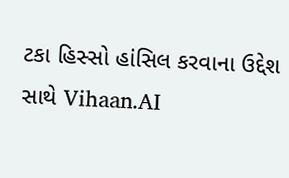ટકા હિસ્સો હાંસિલ કરવાના ઉદ્દેશ સાથે Vihaan.AI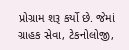પ્રોગ્રામ શરૂ કર્યો છે. જેમાં ગ્રાહક સેવા, ટેકનોલોજી,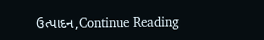ઉત્પાદન,Continue Reading